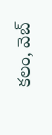కలం, వెబ్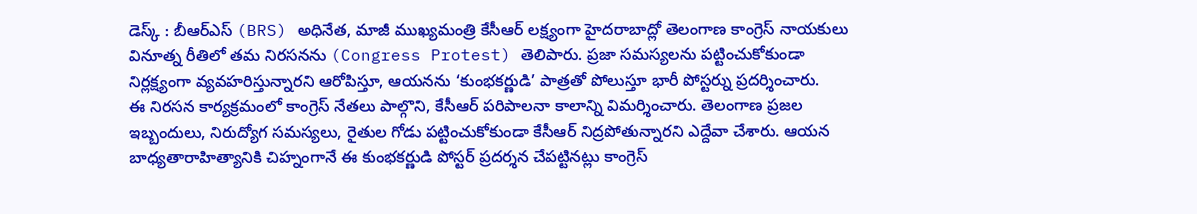డెస్క్ : బీఆర్ఎస్ (BRS) అధినేత, మాజీ ముఖ్యమంత్రి కేసీఆర్ లక్ష్యంగా హైదరాబాద్లో తెలంగాణ కాంగ్రెస్ నాయకులు వినూత్న రీతిలో తమ నిరసనను (Congress Protest) తెలిపారు. ప్రజా సమస్యలను పట్టించుకోకుండా నిర్లక్ష్యంగా వ్యవహరిస్తున్నారని ఆరోపిస్తూ, ఆయనను ‘కుంభకర్ణుడి’ పాత్రతో పోలుస్తూ భారీ పోస్టర్ను ప్రదర్శించారు.
ఈ నిరసన కార్యక్రమంలో కాంగ్రెస్ నేతలు పాల్గొని, కేసీఆర్ పరిపాలనా కాలాన్ని విమర్శించారు. తెలంగాణ ప్రజల ఇబ్బందులు, నిరుద్యోగ సమస్యలు, రైతుల గోడు పట్టించుకోకుండా కేసీఆర్ నిద్రపోతున్నారని ఎద్దేవా చేశారు. ఆయన బాధ్యతారాహిత్యానికి చిహ్నంగానే ఈ కుంభకర్ణుడి పోస్టర్ ప్రదర్శన చేపట్టినట్లు కాంగ్రెస్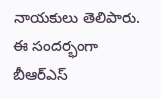నాయకులు తెలిపారు. ఈ సందర్భంగా బీఆర్ఎస్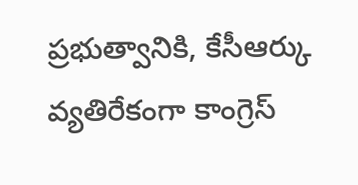ప్రభుత్వానికి, కేసీఆర్కు వ్యతిరేకంగా కాంగ్రెస్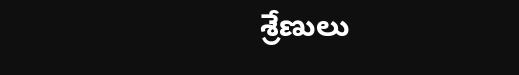శ్రేణులు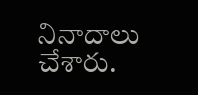నినాదాలు చేశారు.